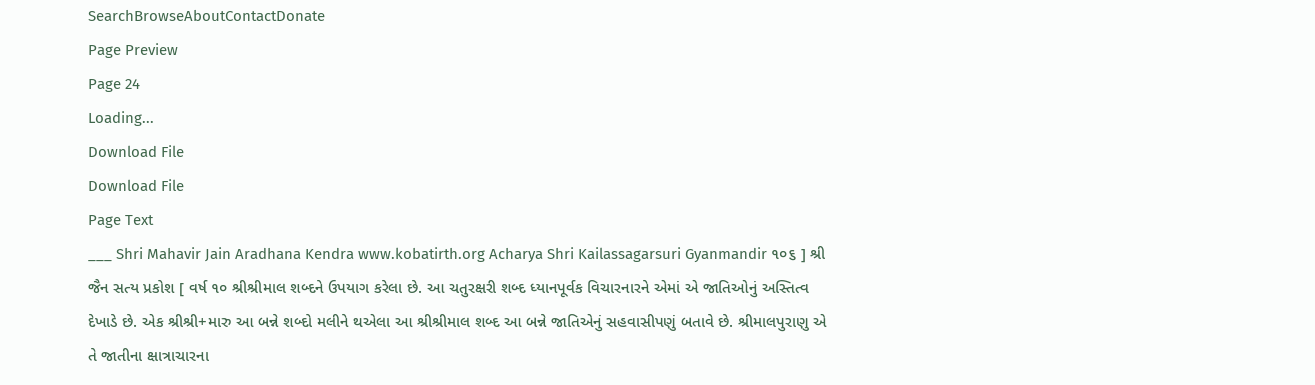SearchBrowseAboutContactDonate
Page Preview
Page 24
Loading...
Download File
Download File
Page Text
___ Shri Mahavir Jain Aradhana Kendra www.kobatirth.org Acharya Shri Kailassagarsuri Gyanmandir ૧૦૬ ] શ્રી જૈન સત્ય પ્રકોશ [ વર્ષ ૧૦ શ્રીશ્રીમાલ શબ્દને ઉપયાગ કરેલા છે. આ ચતુરક્ષરી શબ્દ ધ્યાનપૂર્વક વિચારનારને એમાં એ જાતિઓનું અસ્તિત્વ દેખાડે છે. એક શ્રીશ્રી+મારુ આ બન્ને શબ્દો મલીને થએલા આ શ્રીશ્રીમાલ શબ્દ આ બન્ને જાતિએનું સહવાસીપણું બતાવે છે. શ્રીમાલપુરાણુ એ તે જાતીના ક્ષાત્રાચારના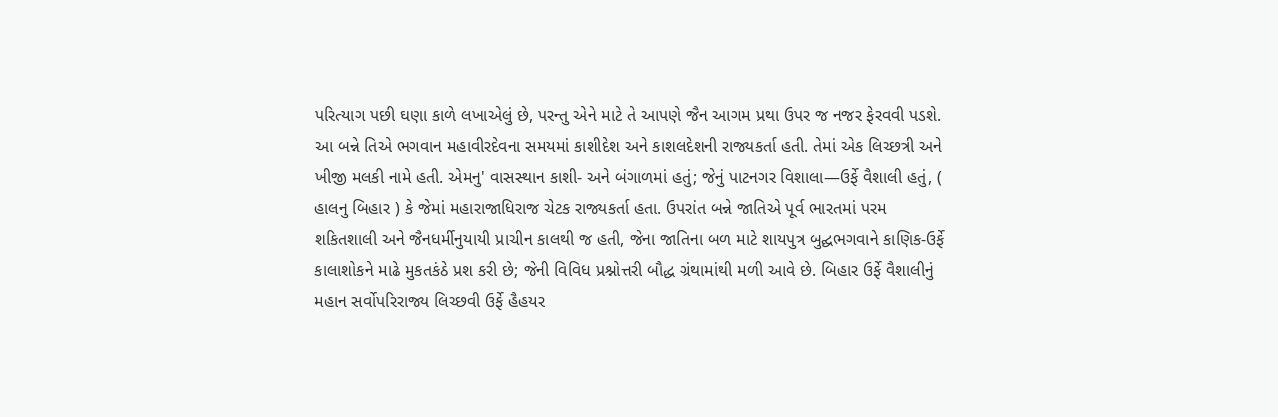પરિત્યાગ પછી ઘણા કાળે લખાએલું છે, પરન્તુ એને માટે તે આપણે જૈન આગમ પ્રથા ઉપર જ નજર ફેરવવી પડશે. આ બન્ને તિએ ભગવાન મહાવીરદેવના સમયમાં કાશીદેશ અને કાશલદેશની રાજ્યકર્તા હતી. તેમાં એક લિચ્છત્રી અને ખીજી મલકી નામે હતી. એમનુ' વાસસ્થાન કાશી- અને બંગાળમાં હતું; જેનું પાટનગર વિશાલા—ઉર્ફે વૈશાલી હતું, ( હાલનુ બિહાર ) કે જેમાં મહારાજાધિરાજ ચેટક રાજ્યકર્તા હતા. ઉપરાંત બન્ને જાતિએ પૂર્વ ભારતમાં પરમ શકિતશાલી અને જૈનધર્મીનુયાયી પ્રાચીન કાલથી જ હતી, જેના જાતિના બળ માટે શાયપુત્ર બુદ્ઘભગવાને કાણિક-ઉર્ફે કાલાશોકને માઢે મુકતકંઠે પ્રશ કરી છે; જેની વિવિધ પ્રશ્નોત્તરી બૌદ્ધ ગ્રંથામાંથી મળી આવે છે. બિહાર ઉર્ફે વૈશાલીનું મહાન સર્વોપરિરાજ્ય લિચ્છવી ઉર્ફે હૈહયર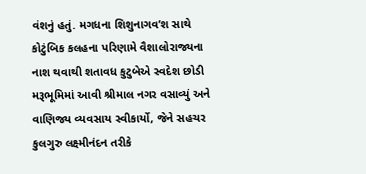વંશનું હતું. મગધના શિશુનાગવ’શ સાથે કોટુંબિક કલહના પરિણામે વૈશાલોરાજ્યના નાશ થવાથી શતાવધ કુટુબેએ સ્વદેશ છોડી મરૂભૂમિમાં આવી શ્રીમાલ નગર વસાવ્યું અને વાણિજ્ય વ્યવસાય સ્વીકાર્યો, જેને સહચર કુલગુરુ લક્ષ્મીનંદન તરીકે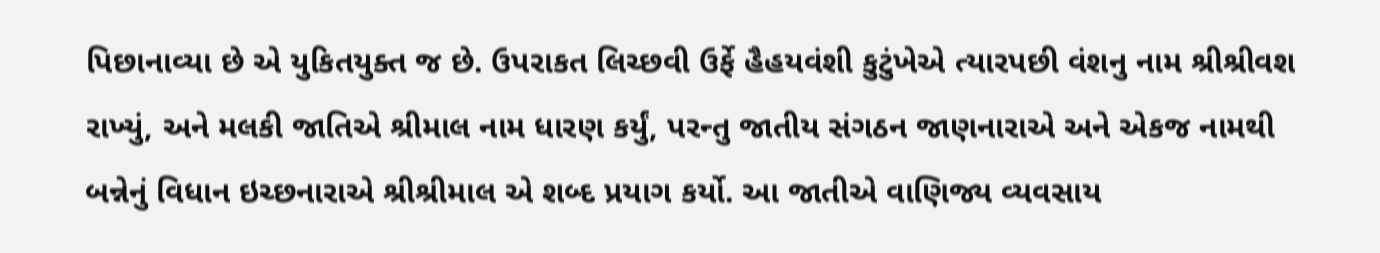પિછાનાવ્યા છે એ યુકિતયુક્ત જ છે. ઉપરાકત લિચ્છવી ઉર્ફે હૈહયવંશી કુટુંખેએ ત્યારપછી વંશનુ નામ શ્રીશ્રીવશ રાખ્યું, અને મલકી જાતિએ શ્રીમાલ નામ ધારણ કર્યું, પરન્તુ જાતીય સંગઠન જાણનારાએ અને એકજ નામથી બન્નેનું વિધાન ઇચ્છનારાએ શ્રીશ્રીમાલ એ શબ્દ પ્રયાગ કર્યો. આ જાતીએ વાણિજ્ય વ્યવસાય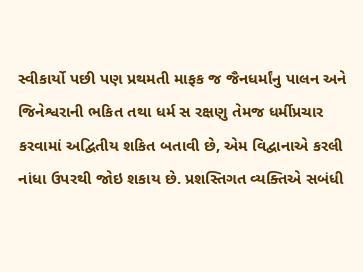સ્વીકાર્યો પછી પણ પ્રથમતી માફક જ જૈનધર્માંનુ પાલન અને જિનેશ્વરાની ભકિત તથા ધર્મ સ રક્ષણુ તેમજ ધર્મીપ્રચાર કરવામાં અદ્વિતીય શકિત બતાવી છે, એમ વિદ્વાનાએ કરલી નાંધા ઉપરથી જોઇ શકાય છે. પ્રશસ્તિગત વ્યક્તિએ સબંધી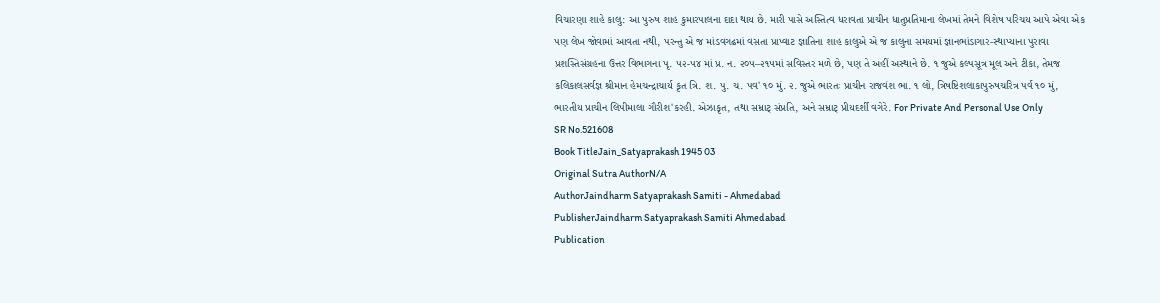વિચારણા શાહે કાલુ: આ પુરુષ શાહ કુમારપાલના દાદા થાય છે. મારી પાસે અસ્તિત્વ ધરાવતા પ્રાચીન ધાતુપ્રતિમાના લેખમાં તેમને વિશેષ પરિચય આપે એવા એક પણ લેખ જોવામાં આવતા નથી, પરન્તુ એ જ માંડવગઢમાં વસતા પ્રાપ્વાટ જ્ઞાતિના શાહ કાલુએ એ જ કાલુના સમયમાં જ્ઞાનભાંડાગાર-સ્થાપ્યાના પુરાવા પ્રશસ્તિસંગ્રહના ઉત્તર વિભાગના પૃ. ૫૨-૫૪ માં પ્ર. ન. ૨૦૫–૨૧૫માં સવિસ્તર મળે છે, પણ તે અહીં અસ્થાને છે. ૧ જુએ કલ્પસૂત્ર મૂલ અને ટીકા, તેમજ કલિકાલસર્વજ્ઞ શ્રીમાન હેમચન્દ્રાચાર્ય કૃત ત્રિ. શ. પુ. ચ. પવ' ૧૦ મું. ૨. જુએ ભારતઃ પ્રાચીન રાજવંશ ભા. ૧ લો, ત્રિષષ્ટિશલાકાપુરુષચરિત્ર પર્વ ૧૦ મું, ભારતીય પ્રાચીન લિપીમાલા ગૌરીશ'કરહી. એઝાકૃત, તથા સમ્રાટ્ સંપ્રતિ, અને સમ્રાટ્ પ્રીયદર્શી વગેરે. For Private And Personal Use Only
SR No.521608
Book TitleJain_Satyaprakash 1945 03
Original Sutra AuthorN/A
AuthorJaindharm Satyaprakash Samiti - Ahmedabad
PublisherJaindharm Satyaprakash Samiti Ahmedabad
Publication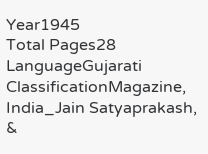Year1945
Total Pages28
LanguageGujarati
ClassificationMagazine, India_Jain Satyaprakash, &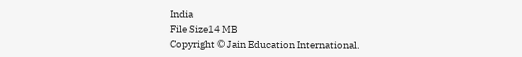India
File Size14 MB
Copyright © Jain Education International.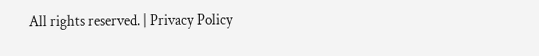All rights reserved. | Privacy Policy